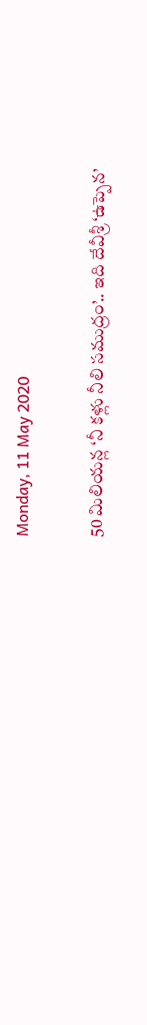Monday, 11 May 2020

50 మిలియ‌న్ల ‘నీ కళ్లు నీలి సముద్రం’.. ఇది దేవీశ్రీ ‘ఉప్పెన‌’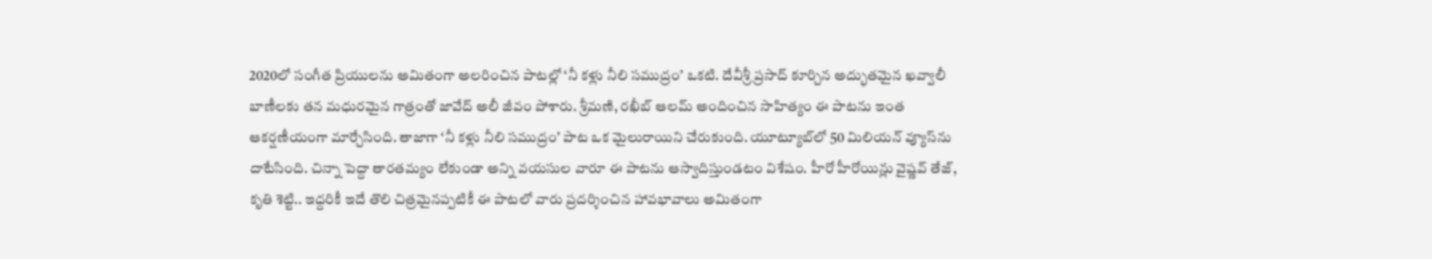2020లో సంగీత ప్రియుల‌ను అమితంగా అల‌రించిన పాట‌ల్లో ‘నీ క‌ళ్లు నీలి స‌ముద్రం’ ఒక‌టి. దేవీశ్రీ ‌ప్రసాద్ కూర్చిన అద్భుత‌మైన ఖ‌వ్వాలీ బాణీల‌కు త‌న మ‌ధుర‌మైన గాత్రంతో జావేద్ అలీ జీవం పోశారు. శ్రీ‌మ‌ణి, ర‌ఖీబ్ ఆల‌మ్ అందించిన సాహిత్యం ఈ పాట‌ను ఇంత ఆక‌ర్షణీయంగా మార్చేసింది. తాజాగా ‘నీ క‌ళ్లు నీలి స‌ముద్రం’ పాట ఒక మైలురాయిని చేరుకుంది. యూట్యూబ్‌లో 50 మిలియ‌న్ వ్యూస్‌ను దాటేసింది. చిన్నా పెద్దా తార‌త‌మ్యం లేకుండా అన్ని వ‌య‌సుల వారూ ఈ పాట‌ను ఆస్వాదిస్తుండ‌టం విశేషం. హీరో హీరోయిన్లు వైష్ణవ్ తేజ్‌, కృతి శెట్టి.. ఇద్దరికీ ఇదే తొలి చిత్రమైన‌ప్పటికీ ఈ పాట‌లో వారు ప్రద‌ర్శించిన హావ‌భావాలు అమితంగా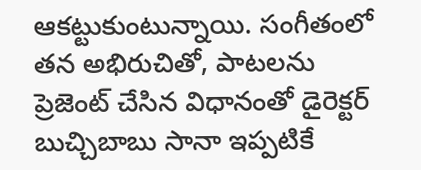ఆక‌ట్టుకుంటున్నాయి. సంగీతంలో త‌న అభిరుచితో, పాట‌ల‌ను ప్రెజెంట్ చేసిన విధానంతో డైరెక్టర్ బుచ్చిబాబు సానా ఇప్పటికే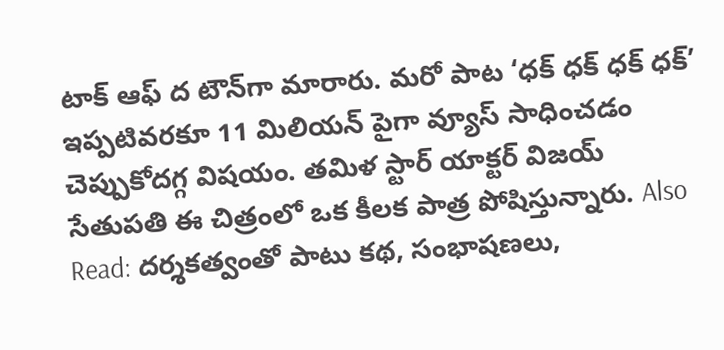టాక్ ఆఫ్ ద టౌన్‌గా మారారు. మ‌రో పాట ‘ధ‌క్ ధ‌క్ ధ‌క్ ధక్’ ఇప్పటివ‌ర‌కూ 11 మిలియ‌న్ పైగా వ్యూస్ సాధించ‌డం చెప్పుకోద‌గ్గ విష‌యం. త‌మిళ స్టార్ యాక్టర్ విజ‌య్ సేతుప‌తి ఈ చిత్రంలో ఒక కీల‌క పాత్ర పోషిస్తున్నారు. Also Read: ద‌ర్శక‌త్వంతో పాటు క‌థ‌, సంభాష‌ణ‌లు,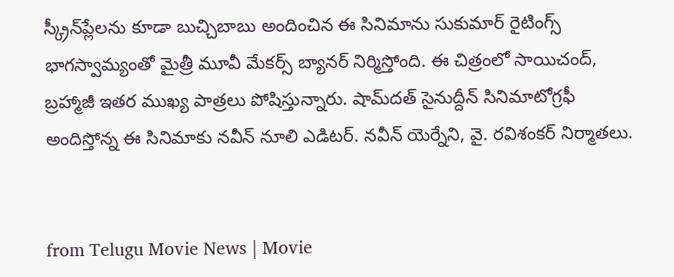స్క్రీన్‌ప్లేల‌ను కూడా బుచ్చిబాబు అందించిన ఈ సినిమాను సుకుమార్ రైటింగ్స్ భాగ‌స్వామ్యంతో మైత్రీ మూవీ మేక‌ర్స్ బ్యాన‌ర్ నిర్మిస్తోంది. ఈ చిత్రంలో సాయిచంద్, బ్రహ్మాజీ ఇతర ముఖ్య పాత్రలు పోషిస్తున్నారు. షామ్‌దత్ సైనుద్దీన్ సినిమాటోగ్రఫీ అందిస్తోన్న ఈ సినిమాకు నవీన్ నూలి ఎడిటర్. నవీన్ యెర్నేని, వై. రవిశంకర్ నిర్మాతలు.


from Telugu Movie News | Movie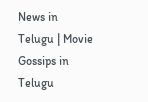News in Telugu | Movie Gossips in Telugu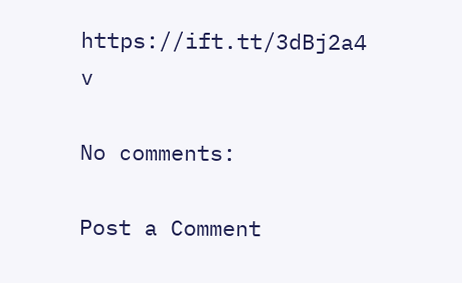https://ift.tt/3dBj2a4
v

No comments:

Post a Comment